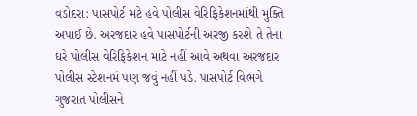વડોદરા: પાસપોર્ટ મટે હવે પોલીસ વેરિફિકેશનમાંથી મુક્તિ અપાઈ છે. અરજદાર હવે પાસપોર્ટની અરજી કરશે તે તેના ઘરે પોલીસ વેરિફિકેશન માટે નહીં આવે અથવા અરજદાર પોલીસ સ્ટેશનમં પણ જવું નહીં પડે. પાસપોર્ટ વિભગે ગુજરાત પોલીસને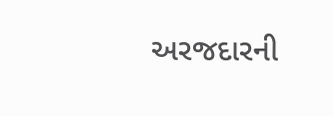અરજદારની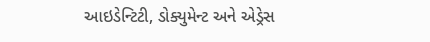આઇડેન્ટિટી, ડોક્યુમેન્ટ અને એડ્રેસ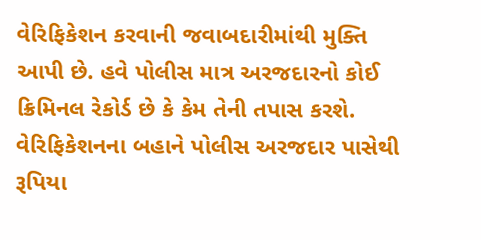વેરિફિકેશન કરવાની જવાબદારીમાંથી મુક્તિ આપી છે. હવે પોલીસ માત્ર અરજદારનો કોઈ ક્રિમિનલ રેકોર્ડ છે કે કેમ તેની તપાસ કરશે. વેરિફિકેશનના બહાને પોલીસ અરજદાર પાસેથી રૂપિયા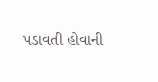પડાવતી હોવાની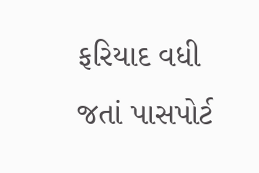ફરિયાદ વધી જતાં પાસપોર્ટ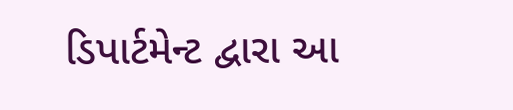ડિપાર્ટમેન્ટ દ્વારા આ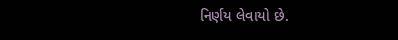નિર્ણય લેવાયો છે.